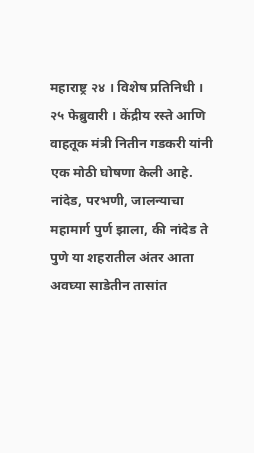महाराष्ट्र २४ । विशेष प्रतिनिधी । २५ फेब्रुवारी । केंद्रीय रस्ते आणि वाहतूक मंत्री नितीन गडकरी यांनी एक मोठी घोषणा केली आहे. नांदेड, परभणी, जालन्याचा महामार्ग पुर्ण झाला, की नांदेड ते पुणे या शहरातील अंतर आता अवघ्या साडेतीन तासांत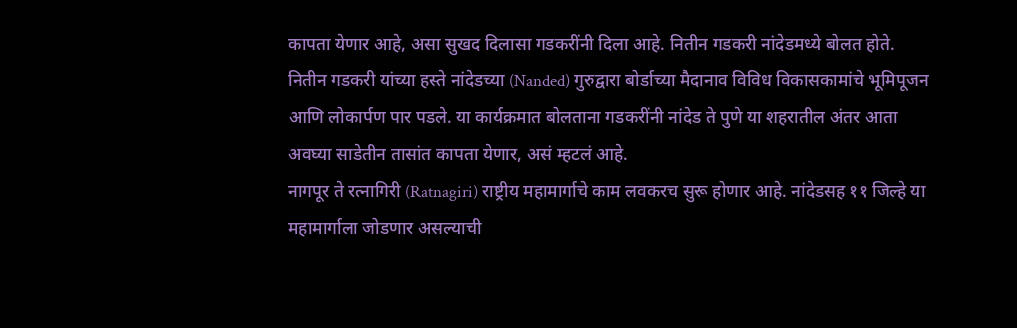कापता येणार आहे, असा सुखद दिलासा गडकरींनी दिला आहे. नितीन गडकरी नांदेडमध्ये बोलत होते.
नितीन गडकरी यांच्या हस्ते नांदेडच्या (Nanded) गुरुद्वारा बोर्डाच्या मैदानाव विविध विकासकामांचे भूमिपूजन आणि लोकार्पण पार पडले. या कार्यक्रमात बोलताना गडकरींनी नांदेड ते पुणे या शहरातील अंतर आता अवघ्या साडेतीन तासांत कापता येणार, असं म्हटलं आहे.
नागपूर ते रत्नागिरी (Ratnagiri) राष्ट्रीय महामार्गाचे काम लवकरच सुरू होणार आहे. नांदेडसह ११ जिल्हे या महामार्गाला जोडणार असल्याची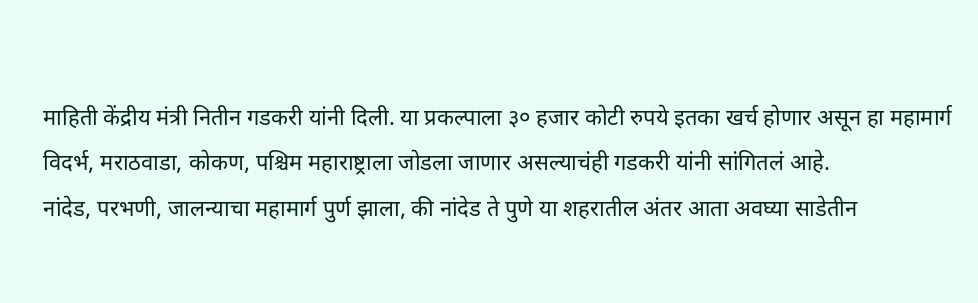माहिती केंद्रीय मंत्री नितीन गडकरी यांनी दिली. या प्रकल्पाला ३० हजार कोटी रुपये इतका खर्च होणार असून हा महामार्ग विदर्भ, मराठवाडा, कोकण, पश्चिम महाराष्ट्राला जोडला जाणार असल्याचंही गडकरी यांनी सांगितलं आहे.
नांदेड, परभणी, जालन्याचा महामार्ग पुर्ण झाला, की नांदेड ते पुणे या शहरातील अंतर आता अवघ्या साडेतीन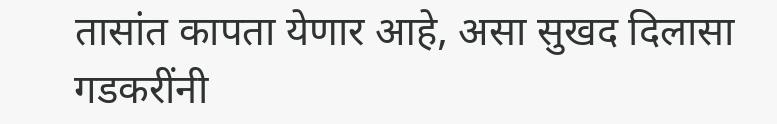तासांत कापता येणार आहे, असा सुखद दिलासा गडकरींनी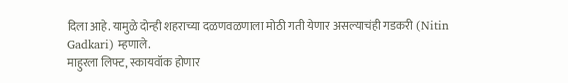दिला आहे. यामुळे दोन्ही शहराच्या दळणवळणाला मोठी गती येणार असल्याचंही गडकरी (Nitin Gadkari) म्हणाले.
माहुरला लिफ्ट, स्कायवॉक होणार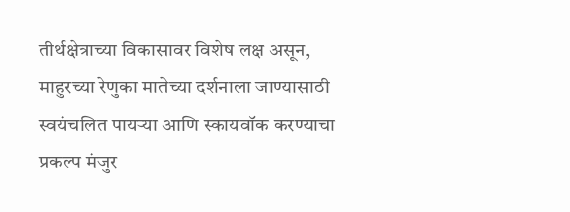तीर्थक्षेत्राच्या विकासावर विशेष लक्ष असून, माहुरच्या रेणुका मातेच्या दर्शनाला जाण्यासाठी स्वयंचलित पायऱ्या आणि स्कायवॉक करण्याचा प्रकल्प मंजुर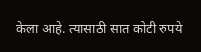केला आहे. त्यासाठी सात कोटी रुपये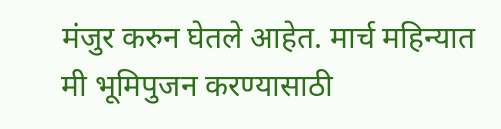मंजुर करुन घेतले आहेत. मार्च महिन्यात मी भूमिपुजन करण्यासाठी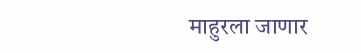माहुरला जाणार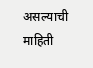असल्याची माहिती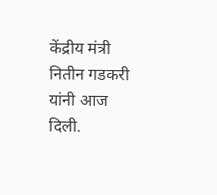केंद्रीय मंत्री नितीन गडकरी यांनी आज दिली.